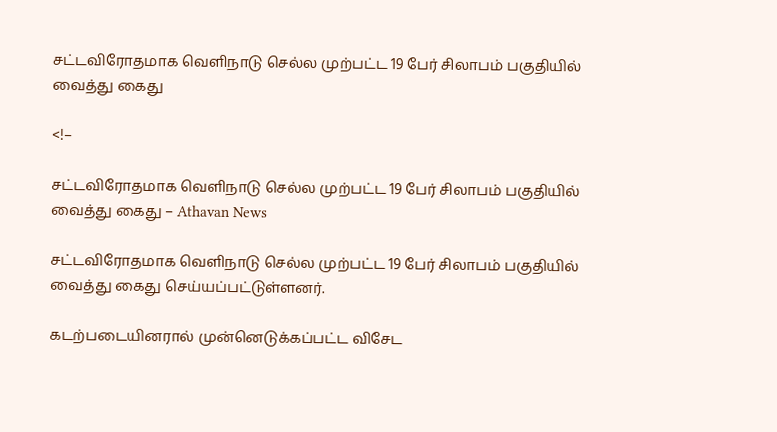சட்டவிரோதமாக வெளிநாடு செல்ல முற்பட்ட 19 பேர் சிலாபம் பகுதியில் வைத்து கைது

<!–

சட்டவிரோதமாக வெளிநாடு செல்ல முற்பட்ட 19 பேர் சிலாபம் பகுதியில் வைத்து கைது – Athavan News

சட்டவிரோதமாக வெளிநாடு செல்ல முற்பட்ட 19 பேர் சிலாபம் பகுதியில் வைத்து கைது செய்யப்பட்டுள்ளனர்.

கடற்படையினரால் முன்னெடுக்கப்பட்ட விசேட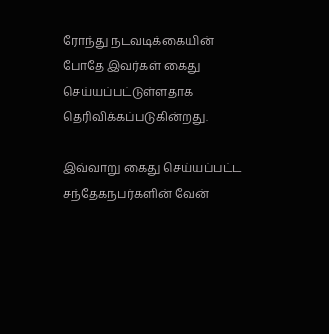ரோந்து நடவடிக்கையின் போதே இவர்கள் கைது செய்யப்பட்டுள்ளதாக தெரிவிக்கப்படுகின்றது.

இவ்வாறு கைது செய்யப்பட்ட சந்தேகநபர்களின் வேன்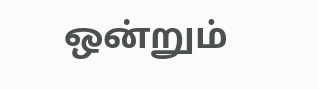ஒன்றும்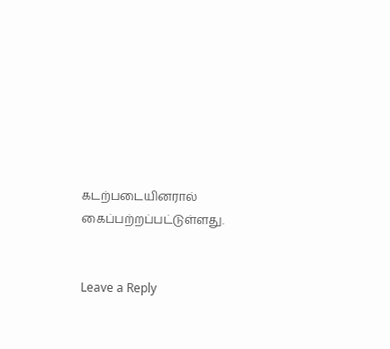கடற்படையினரால் கைப்பற்றப்பட்டுள்ளது.


Leave a Reply